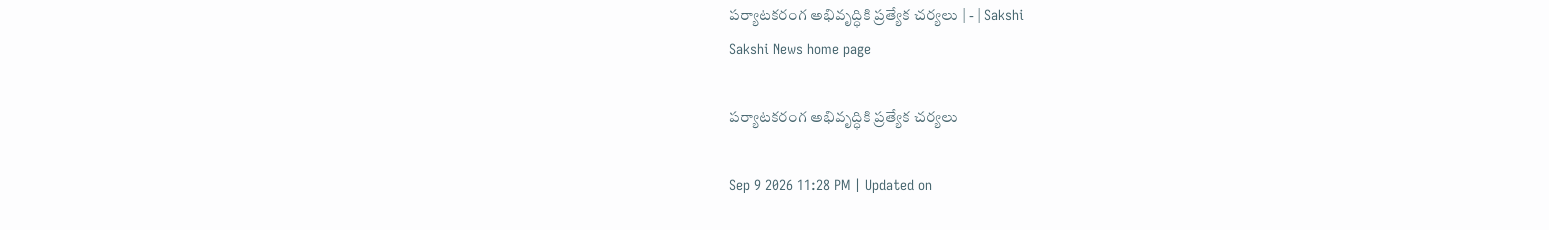పర్యాటకరంగ అభివృద్ధికి ప్రత్యేక చర్యలు | - | Sakshi
Sakshi News home page

పర్యాటకరంగ అభివృద్ధికి ప్రత్యేక చర్యలు

Sep 9 2026 11:28 PM | Updated on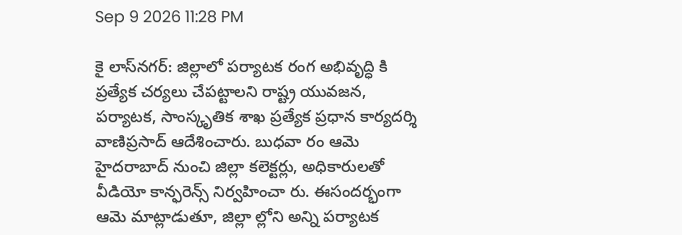Sep 9 2026 11:28 PM

కై లాస్‌నగర్‌: జిల్లాలో పర్యాటక రంగ అభివృద్ధి కి ప్రత్యేక చర్యలు చేపట్టాలని రాష్ట్ర యువజన, పర్యాటక, సాంస్కృతిక శాఖ ప్రత్యేక ప్రధాన కార్యదర్శి వాణిప్రసాద్‌ ఆదేశించారు. బుధవా రం ఆమె హైదరాబాద్‌ నుంచి జిల్లా కలెక్టర్లు, అధికారులతో వీడియో కాన్ఫరెన్స్‌ నిర్వహించా రు. ఈసందర్భంగా ఆమె మాట్లాడుతూ, జిల్లా ల్లోని అన్ని పర్యాటక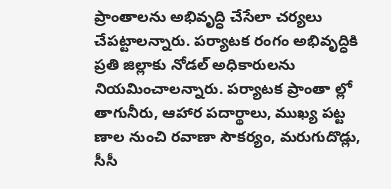ప్రాంతాలను అభివృద్ధి చేసేలా చర్యలు చేపట్టాలన్నారు. పర్యాటక రంగం అభివృద్ధికి ప్రతి జిల్లాకు నోడల్‌ అధికారులను నియమించాలన్నారు. పర్యాటక ప్రాంతా ల్లో తాగునీరు, ఆహార పదార్థాలు, ముఖ్య పట్ట ణాల నుంచి రవాణా సౌకర్యం, మరుగుదొడ్లు, సీసీ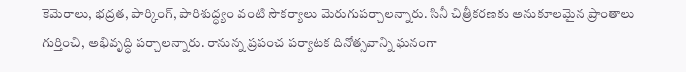కెమెరాలు, భద్రత, పార్కింగ్‌, పారిశుద్ధ్యం వంటి సౌకర్యాలు మెరుగుపర్చాలన్నారు. సినీ చిత్రీకరణకు అనుకూలమైన ప్రాంతాలు గుర్తించి, అభివృద్ధి పర్చాలన్నారు. రానున్న ప్రపంచ పర్యాటక దినోత్సవాన్ని ఘనంగా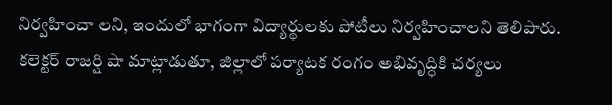నిర్వహించా లని, ఇందులో భాగంగా విద్యార్థులకు పోటీలు నిర్వహించాలని తెలిపారు. కలెక్టర్‌ రాజర్షి షా మాట్లాడుతూ, జిల్లాలో పర్యాటక రంగం అభివృద్ధికి చర్యలు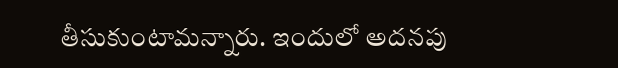తీసుకుంటామన్నారు. ఇందులో అదనపు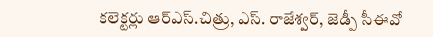కలెక్టర్లు ఆర్‌ఎస్‌.చిత్రు, ఎస్‌. రాజేశ్వర్‌, జెడ్పీ సీఈవో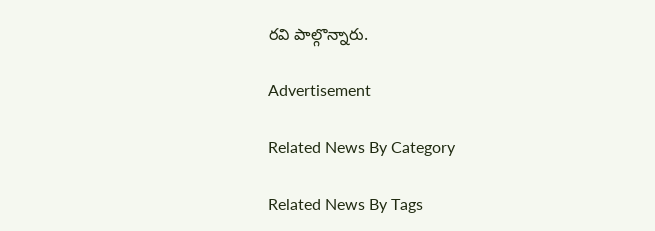రవి పాల్గొన్నారు.

Advertisement

Related News By Category

Related News By Tags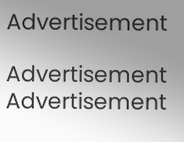Advertisement

Advertisement
Advertisement